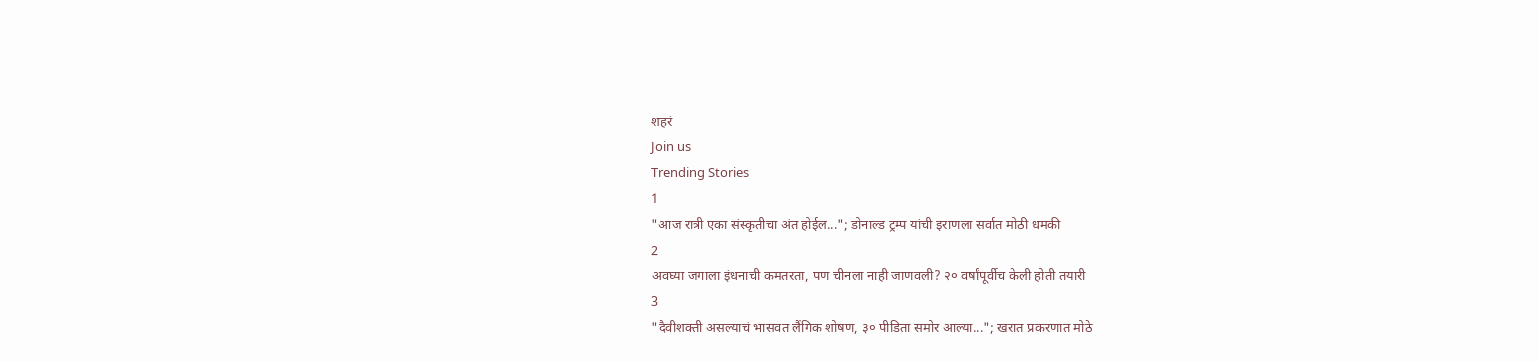शहरं
Join us
Trending Stories
1
"आज रात्री एका संस्कृतीचा अंत होईल..."; डोनाल्ड ट्रम्प यांची इराणला सर्वात मोठी धमकी
2
अवघ्या जगाला इंधनाची कमतरता, पण चीनला नाही जाणवली? २० वर्षांपूर्वीच केली होती तयारी
3
"दैवीशक्ती असल्याचं भासवत लैंगिक शोषण, ३० पीडिता समोर आल्या..."; खरात प्रकरणात मोठे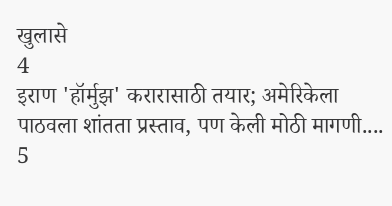खुलासे
4
इराण 'हॉर्मुझ' करारासाठी तयार; अमेरिकेला पाठवला शांतता प्रस्ताव, पण केली मोठी मागणी....
5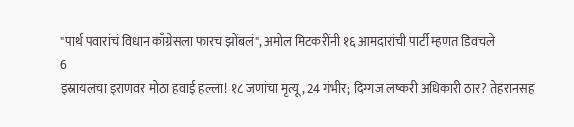"पार्थ पवारांचं विधान काँग्रेसला फारच झोंबलं", अमोल मिटकरींनी १६ आमदारांची पार्टी म्हणत डिवचले
6
इस्रायलचा इराणवर मोठा हवाई हल्ला! १८ जणांचा मृत्यू, 24 गंभीर; दिग्गज लष्करी अधिकारी ठार? तेहरानसह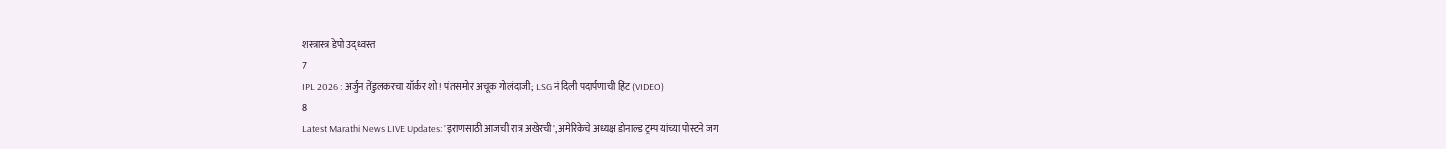शस्त्रास्त्र डेपो उद्ध्वस्त
7
IPL 2026 : अर्जुन तेंडुलकरचा यॉर्कर शो! पंतसमोर अचूक गोलंदाजी; LSG नं दिली पदार्पणाची हिंट (VIDEO)
8
Latest Marathi News LIVE Updates: 'इराणसाठी आजची रात्र अखेरची', अमेरिकेचे अध्यक्ष डोनाल्ड ट्रम्प यांच्या पोस्टने जग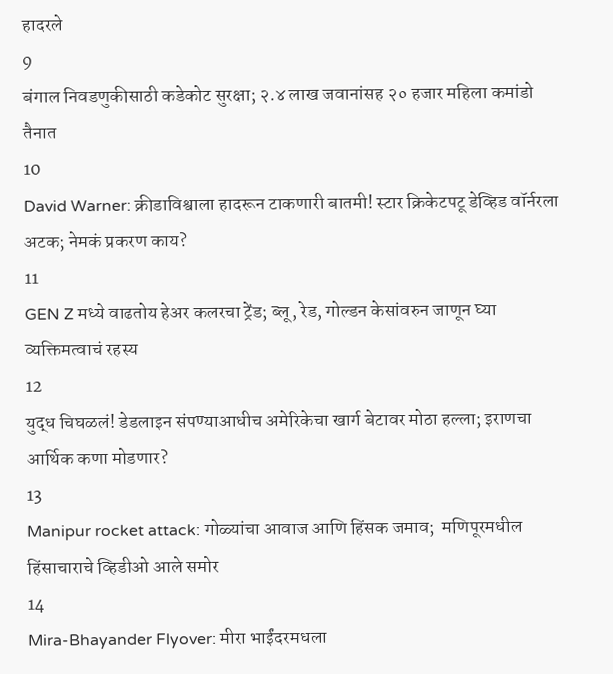हादरले
9
बंगाल निवडणुकीसाठी कडेकोट सुरक्षा; २.४ लाख जवानांसह २० हजार महिला कमांडो तैनात
10
David Warner: क्रीडाविश्वाला हादरून टाकणारी बातमी! स्टार क्रिकेटपटू डेव्हिड वॉर्नरला अटक; नेमकं प्रकरण काय?
11
GEN Z मध्ये वाढतोय हेअर कलरचा ट्रेंड; ब्लू, रेड, गोल्डन केसांवरुन जाणून घ्या व्यक्तिमत्वाचं रहस्य
12
युद्ध चिघळलं! डेडलाइन संपण्याआधीच अमेरिकेचा खार्ग बेटावर मोठा हल्ला; इराणचा आर्थिक कणा मोडणार?
13
Manipur rocket attack: गोळ्यांचा आवाज आणि हिंसक जमाव;  मणिपूरमधील हिंसाचाराचे व्हिडीओ आले समोर
14
Mira-Bhayander Flyover: मीरा भाईंदरमधला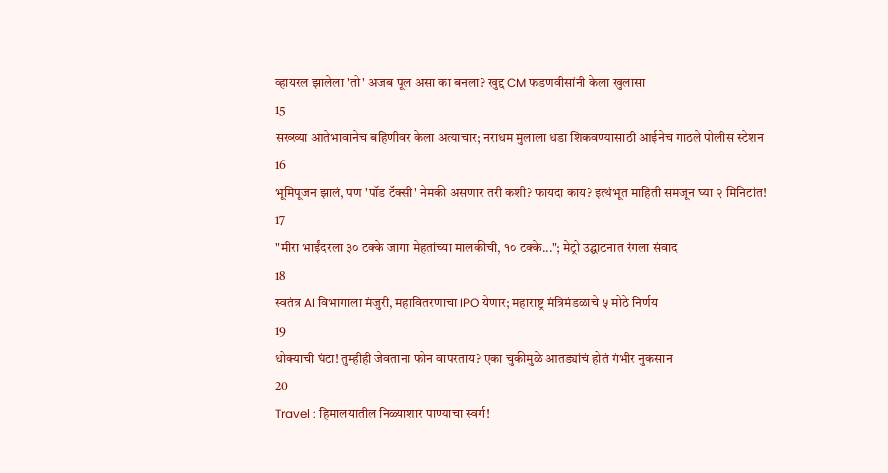व्हायरल झालेला 'तो' अजब पूल असा का बनला? खुद्द CM फडणवीसांनी केला खुलासा
15
सख्ख्या आतेभावानेच बहिणीवर केला अत्याचार; नराधम मुलाला धडा शिकवण्यासाठी आईनेच गाठले पोलीस स्टेशन
16
भूमिपूजन झालं, पण 'पॉड टॅक्सी' नेमकी असणार तरी कशी? फायदा काय? इत्थंभूत माहिती समजून घ्या २ मिनिटांत!
17
"मीरा भाईंदरला ३० टक्के जागा मेहतांच्या मालकीची, १० टक्के..."; मेट्रो उद्घाटनात रंगला संवाद
18
स्वतंत्र AI विभागाला मंजुरी, महावितरणाचा IPO येणार; महाराष्ट्र मंत्रिमंडळाचे ५ मोठे निर्णय
19
धोक्याची घंटा! तुम्हीही जेवताना फोन वापरताय? एका चुकीमुळे आतड्यांचं होतं गंभीर नुकसान
20
Travel : हिमालयातील निळ्याशार पाण्याचा स्वर्ग!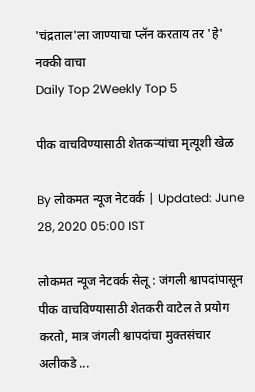'चंद्रताल'ला जाण्याचा प्लॅन करताय तर 'हे' नक्की वाचा
Daily Top 2Weekly Top 5

पीक वाचविण्यासाठी शेतकऱ्यांचा मृत्यूशी खेळ

By लोकमत न्यूज नेटवर्क | Updated: June 28, 2020 05:00 IST

लोकमत न्यूज नेटवर्क सेलू : जंगली श्वापदांपासून पीक वाचविण्यासाठी शेतकरी वाटेल ते प्रयोग करतो, मात्र जंगली श्वापदांचा मुक्तसंचार अलीकडे ...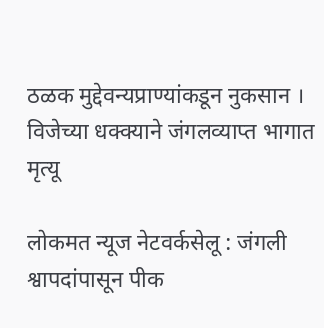ठळक मुद्देवन्यप्राण्यांकडून नुकसान । विजेच्या धक्क्याने जंगलव्याप्त भागात मृत्यू

लोकमत न्यूज नेटवर्कसेलू : जंगली श्वापदांपासून पीक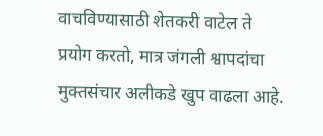वाचविण्यासाठी शेतकरी वाटेल ते प्रयोग करतो, मात्र जंगली श्वापदांचा मुक्तसंचार अलीकडे खुप वाढला आहे.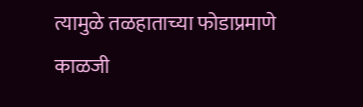त्यामुळे तळहाताच्या फोडाप्रमाणे काळजी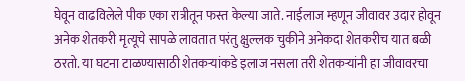घेवून वाढविलेले पीक एका रात्रीतून फस्त केल्या जाते. नाईलाज म्हणून जीवावर उदार होवून अनेक शेतकरी मृत्यूचे सापळे लावतात परंतु क्षुल्लक चुकीने अनेकदा शेतकरीच यात बळी ठरतो. या घटना टाळण्यासाठी शेतकऱ्यांकडे इलाज नसला तरी शेतकऱ्यांनी हा जीवावरचा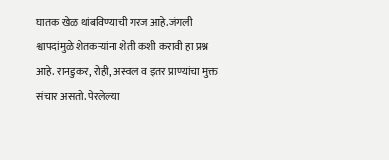घातक खेळ थांबविण्याची गरज आहे.जंगली श्वापदांमुळे शेतकऱ्यांना शेती कशी करावी हा प्रश्न आहे. रानडुकर, रोही, अस्वल व इतर प्राण्यांचा मुक्त संचार असतो. पेरलेल्या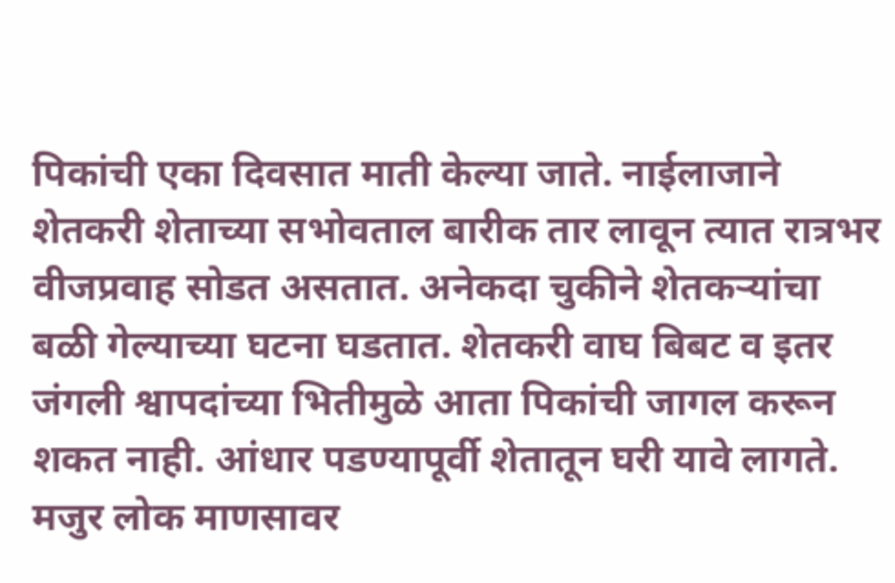पिकांची एका दिवसात माती केल्या जाते. नाईलाजाने शेतकरी शेताच्या सभोवताल बारीक तार लावून त्यात रात्रभर वीजप्रवाह सोडत असतात. अनेकदा चुकीने शेतकऱ्यांचा बळी गेल्याच्या घटना घडतात. शेतकरी वाघ बिबट व इतर जंगली श्वापदांच्या भितीमुळे आता पिकांची जागल करून शकत नाही. आंधार पडण्यापूर्वी शेतातून घरी यावे लागते. मजुर लोक माणसावर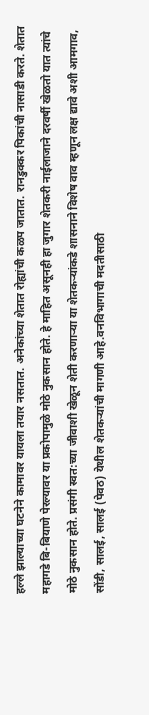हल्ले झाल्याच्या घटनेने कामावर यायला तयार नसतात. अनेकांच्या शेतात रोह्यांची कळप जातात. रानडुक्कर पिकांची नासाडी करते. शेतात महागडे बि-बियाणे पेरल्यावर या प्रकोपामुळे मोठे नुकसान होते. हे माहित असूनही हा जुगार शेतकरी नाईलाजाने दरवर्षी खेळतो यात त्यांचे मोठे नुकसान होते. प्रसंगी स्वत:च्या जीवाशी खेळून शेती करणाऱ्या या शेतकऱ्यांकडे शासनाने विशेष वाव म्हणून लक्ष द्यावे अशी आमगाव, सोंडी, सालई, सालई (पेवठ) येथील शेतकऱ्यांची मागणी आहे.वनविभागाची मदतीसाठी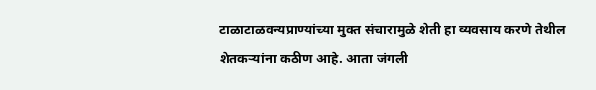टाळाटाळवन्यप्राण्यांच्या मुक्त संचारामुळे शेती हा व्यवसाय करणे तेथील शेतकऱ्यांना कठीण आहे. आता जंगली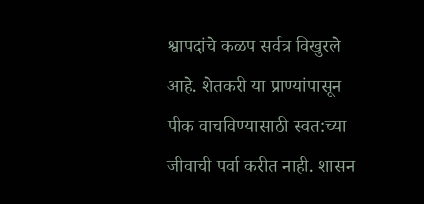श्वापदांचे कळप सर्वत्र विखुरले आहे. शेतकरी या प्राण्यांपासून पीक वाचविण्यासाठी स्वत:च्या जीवाची पर्वा करीत नाही. शासन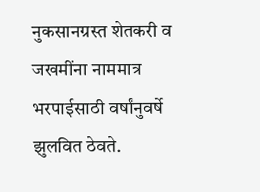नुकसानग्रस्त शेतकरी व जखमींना नाममात्र भरपाईसाठी वर्षांनुवर्षे झुलवित ठेवते.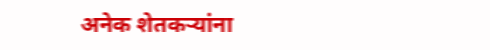अनेक शेतकऱ्यांना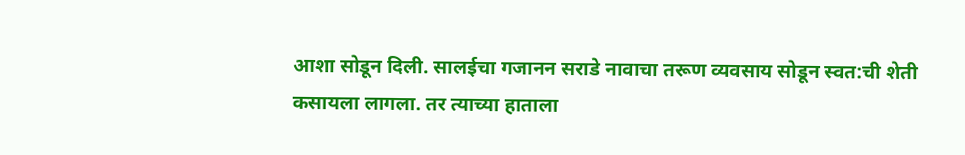आशा सोडून दिली. सालईचा गजानन सराडे नावाचा तरूण व्यवसाय सोडून स्वत:ची शेती कसायला लागला. तर त्याच्या हाताला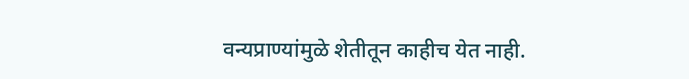वन्यप्राण्यांमुळे शेतीतून काहीच येत नाही.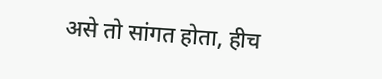असे तो सांगत होता, हीच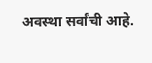अवस्था सर्वांची आहे.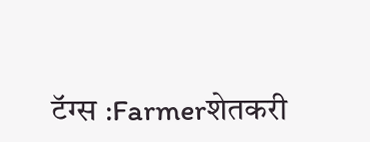टॅग्स :Farmerशेतकरी